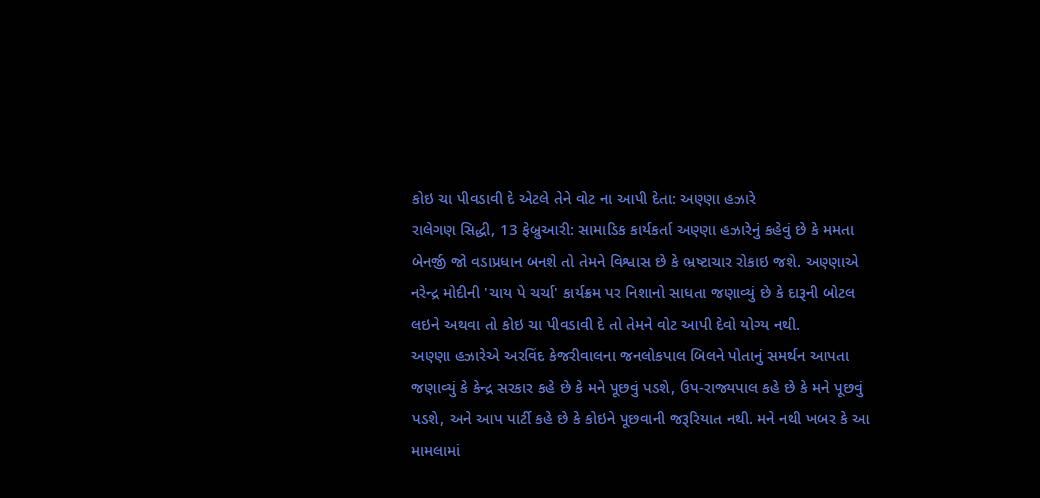કોઇ ચા પીવડાવી દે એટલે તેને વોટ ના આપી દેતા: અણ્ણા હઝારે
રાલેગણ સિદ્ધી, 13 ફેબ્રુઆરી: સામાડિક કાર્યકર્તા અણ્ણા હઝારેનું કહેવું છે કે મમતા બેનર્જી જો વડાપ્રધાન બનશે તો તેમને વિશ્વાસ છે કે ભ્રષ્ટાચાર રોકાઇ જશે. અણ્ણાએ નરેન્દ્ર મોદીની 'ચાય પે ચર્ચા' કાર્યક્રમ પર નિશાનો સાધતા જણાવ્યું છે કે દારૂની બોટલ લઇને અથવા તો કોઇ ચા પીવડાવી દે તો તેમને વોટ આપી દેવો યોગ્ય નથી.
અણ્ણા હઝારેએ અરવિંદ કેજરીવાલના જનલોકપાલ બિલને પોતાનું સમર્થન આપતા જણાવ્યું કે કેન્દ્ર સરકાર કહે છે કે મને પૂછવું પડશે, ઉપ-રાજ્યપાલ કહે છે કે મને પૂછવું પડશે, અને આપ પાર્ટી કહે છે કે કોઇને પૂછવાની જરૂરિયાત નથી. મને નથી ખબર કે આ મામલામાં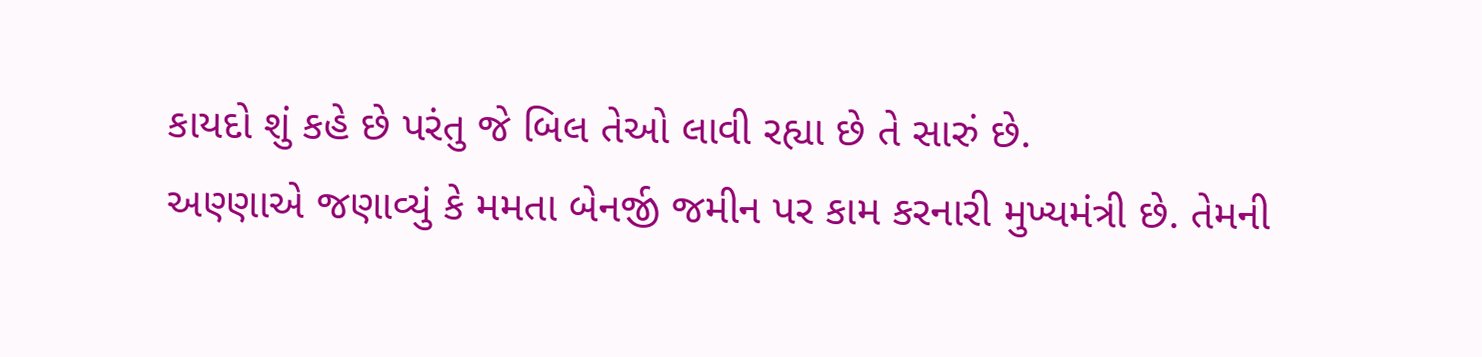કાયદો શું કહે છે પરંતુ જે બિલ તેઓ લાવી રહ્યા છે તે સારું છે.
અણ્ણાએ જણાવ્યું કે મમતા બેનર્જી જમીન પર કામ કરનારી મુખ્યમંત્રી છે. તેમની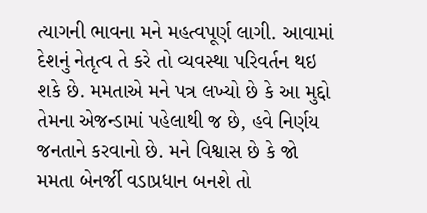ત્યાગની ભાવના મને મહત્વપૂર્ણ લાગી. આવામાં દેશનું નેતૃત્વ તે કરે તો વ્યવસ્થા પરિવર્તન થઇ શકે છે. મમતાએ મને પત્ર લખ્યો છે કે આ મુદ્દો તેમના એજન્ડામાં પહેલાથી જ છે, હવે નિર્ણય જનતાને કરવાનો છે. મને વિશ્વાસ છે કે જો મમતા બેનર્જી વડાપ્રધાન બનશે તો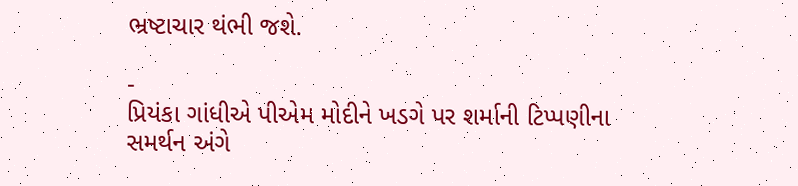ભ્રષ્ટાચાર થંભી જશે.

-
પ્રિયંકા ગાંધીએ પીએમ મોદીને ખડગે પર શર્માની ટિપ્પણીના સમર્થન અંગે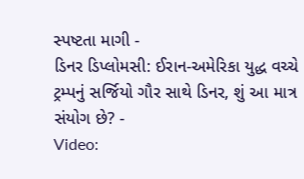સ્પષ્ટતા માગી -
ડિનર ડિપ્લોમસી: ઈરાન-અમેરિકા યુદ્ધ વચ્ચે ટ્રમ્પનું સર્જિયો ગૌર સાથે ડિનર, શું આ માત્ર સંયોગ છે? -
Video: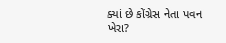ક્યાં છે કોંગ્રેસ નેતા પવન ખેરા?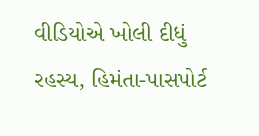વીડિયોએ ખોલી દીધું રહસ્ય, હિમંતા-પાસપોર્ટ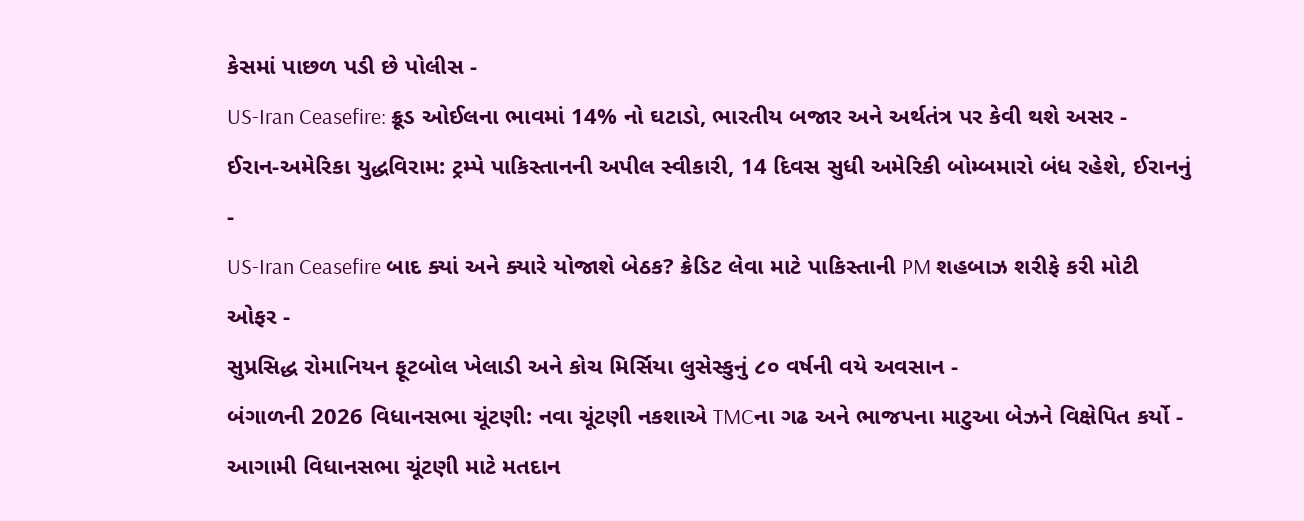કેસમાં પાછળ પડી છે પોલીસ -
US-Iran Ceasefire: ક્રૂડ ઓઈલના ભાવમાં 14% નો ઘટાડો, ભારતીય બજાર અને અર્થતંત્ર પર કેવી થશે અસર -
ઈરાન-અમેરિકા યુદ્ધવિરામ: ટ્રમ્પે પાકિસ્તાનની અપીલ સ્વીકારી, 14 દિવસ સુધી અમેરિકી બોમ્બમારો બંધ રહેશે, ઈરાનનું -
US-Iran Ceasefire બાદ ક્યાં અને ક્યારે યોજાશે બેઠક? ક્રેડિટ લેવા માટે પાકિસ્તાની PM શહબાઝ શરીફે કરી મોટી ઓફર -
સુપ્રસિદ્ધ રોમાનિયન ફૂટબોલ ખેલાડી અને કોચ મિર્સિયા લુસેસ્કુનું ૮૦ વર્ષની વયે અવસાન -
બંગાળની 2026 વિધાનસભા ચૂંટણી: નવા ચૂંટણી નકશાએ TMCના ગઢ અને ભાજપના માટુઆ બેઝને વિક્ષેપિત કર્યો -
આગામી વિધાનસભા ચૂંટણી માટે મતદાન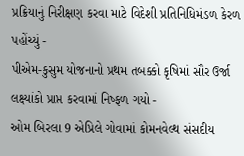પ્રક્રિયાનું નિરીક્ષણ કરવા માટે વિદેશી પ્રતિનિધિમંડળ કેરળ પહોંચ્યું -
પીએમ-કુસુમ યોજનાનો પ્રથમ તબક્કો કૃષિમાં સૌર ઉર્જા લક્ષ્યાંકો પ્રાપ્ત કરવામાં નિષ્ફળ ગયો -
ઓમ બિરલા 9 એપ્રિલે ગોવામાં કોમનવેલ્થ સંસદીય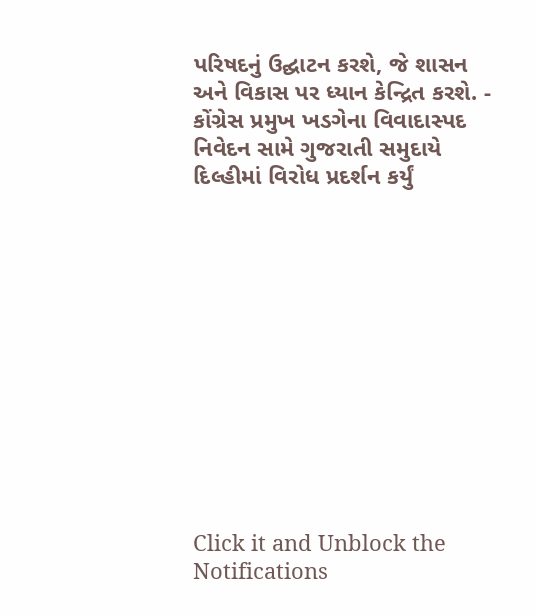પરિષદનું ઉદ્ઘાટન કરશે, જે શાસન અને વિકાસ પર ધ્યાન કેન્દ્રિત કરશે. -
કોંગ્રેસ પ્રમુખ ખડગેના વિવાદાસ્પદ નિવેદન સામે ગુજરાતી સમુદાયે દિલ્હીમાં વિરોધ પ્રદર્શન કર્યું












Click it and Unblock the Notifications